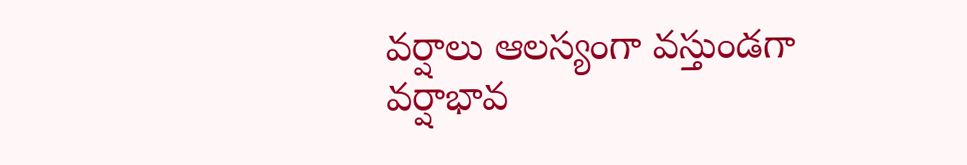వర్షాలు ఆలస్యంగా వస్తుండగా వర్షాభావ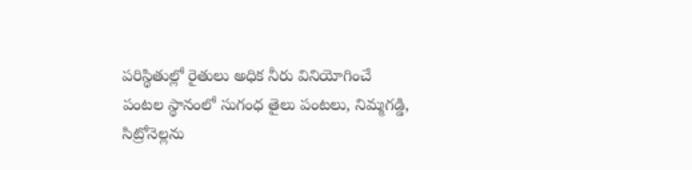పరిస్థితుల్లో రైతులు అధిక నీరు వినియోగించే పంటల స్థానంలో సుగంధ తైలు పంటలు, నిమ్మగడ్డి, సిట్రోనెల్లను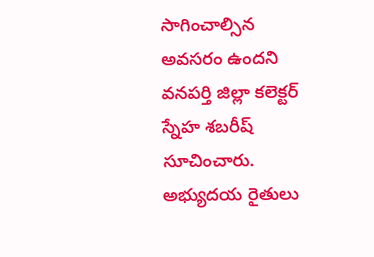సాగించాల్సిన అవసరం ఉందని వనపర్తి జిల్లా కలెక్టర్ స్నేహ శబరీష్ సూచించారు. అభ్యుదయ రైతులు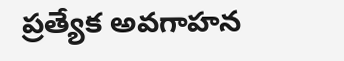ప్రత్యేక అవగాహన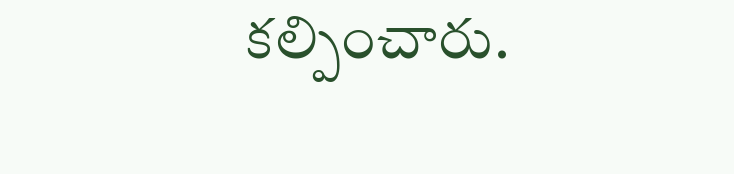కల్పించారు.